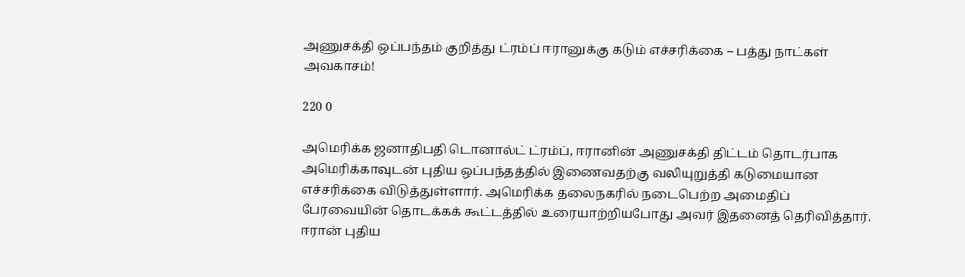அணுசக்தி ஒப்பந்தம் குறித்து ட்ரம்ப் ஈரானுக்கு கடும் எச்சரிக்கை – பத்து நாட்கள் அவகாசம்!

220 0

அமெரிக்க ஜனாதிபதி டொனால்ட் ட்ரம்ப், ஈரானின் அணுசக்தி திட்டம் தொடர்பாக அமெரிக்காவுடன் புதிய ஒப்பந்தத்தில் இணைவதற்கு வலியுறுத்தி கடுமையான எச்சரிக்கை விடுத்துள்ளார். அமெரிக்க தலைநகரில் நடைபெற்ற அமைதிப் பேரவையின் தொடக்கக் கூட்டத்தில் உரையாற்றியபோது அவர் இதனைத் தெரிவித்தார். ஈரான் புதிய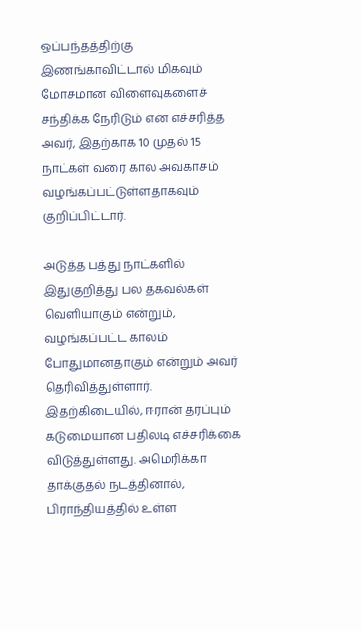ஒப்பந்தத்திற்கு இணங்காவிட்டால் மிகவும் மோசமான விளைவுகளைச் சந்திக்க நேரிடும் என எச்சரித்த அவர், இதற்காக 10 முதல் 15 நாட்கள் வரை கால அவகாசம் வழங்கப்பட்டுள்ளதாகவும் குறிப்பிட்டார்.

அடுத்த பத்து நாட்களில் இதுகுறித்து பல தகவல்கள் வெளியாகும் என்றும், வழங்கப்பட்ட காலம் போதுமானதாகும் என்றும் அவர் தெரிவித்துள்ளார்.
இதற்கிடையில், ஈரான் தரப்பும் கடுமையான பதிலடி எச்சரிக்கை விடுத்துள்ளது. அமெரிக்கா தாக்குதல் நடத்தினால், பிராந்தியத்தில் உள்ள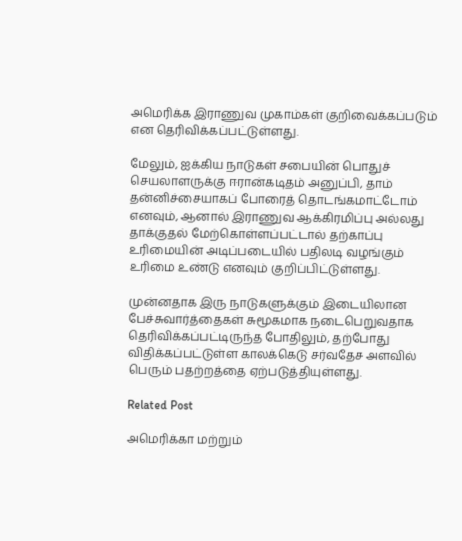அமெரிக்க இராணுவ முகாம்கள் குறிவைக்கப்படும் என தெரிவிக்கப்பட்டுள்ளது.

மேலும், ஐக்கிய நாடுகள் சபையின் பொதுச் செயலாளருக்கு ஈரான்கடிதம் அனுப்பி, தாம் தன்னிச்சையாகப் போரைத் தொடங்கமாட்டோம் எனவும், ஆனால் இராணுவ ஆக்கிரமிப்பு அல்லது தாக்குதல் மேற்கொள்ளப்பட்டால் தற்காப்பு உரிமையின் அடிப்படையில் பதிலடி வழங்கும் உரிமை உண்டு எனவும் குறிப்பிட்டுள்ளது.

முன்னதாக இரு நாடுகளுக்கும் இடையிலான பேச்சுவார்த்தைகள் சுமூகமாக நடைபெறுவதாக தெரிவிக்கப்பட்டிருந்த போதிலும், தற்போது விதிக்கப்பட்டுள்ள காலக்கெடு சர்வதேச அளவில் பெரும் பதற்றத்தை ஏற்படுத்தியுள்ளது.

Related Post

அமெரிக்கா மற்றும்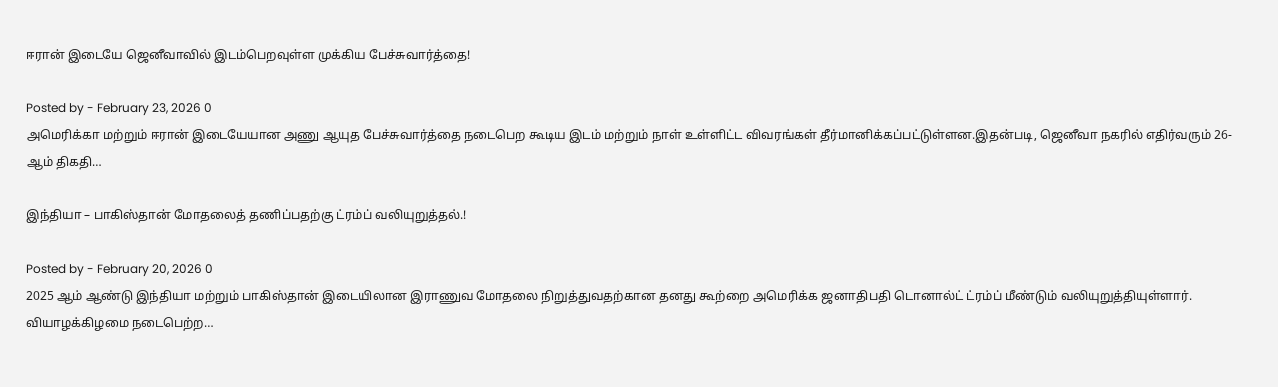ஈரான் இடையே ஜெனீவாவில் இடம்பெறவுள்ள முக்கிய பேச்சுவார்த்தை!

Posted by - February 23, 2026 0
அமெரிக்கா மற்றும் ஈரான் இடையேயான அணு ஆயுத பேச்சுவார்த்தை நடைபெற கூடிய இடம் மற்றும் நாள் உள்ளிட்ட விவரங்கள் தீர்மானிக்கப்பட்டுள்ளன.இதன்படி, ஜெனீவா நகரில் எதிர்வரும் 26-ஆம் திகதி…

இந்தியா – பாகிஸ்தான் மோதலைத் தணிப்பதற்கு ட்ரம்ப் வலியுறுத்தல்.!

Posted by - February 20, 2026 0
2025 ஆம் ஆண்டு இந்தியா மற்றும் பாகிஸ்தான் இடையிலான இராணுவ மோதலை நிறுத்துவதற்கான தனது கூற்றை அமெரிக்க ஜனாதிபதி டொனால்ட் ட்ரம்ப் மீண்டும் வலியுறுத்தியுள்ளார். வியாழக்கிழமை நடைபெற்ற…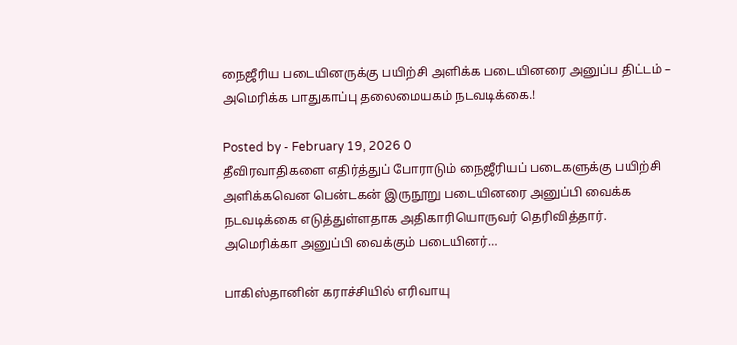நைஜீரிய படையினருக்கு பயிற்சி அளிக்க படையினரை அனுப்ப திட்டம் – அமெரிக்க பாதுகாப்பு தலைமையகம் நடவடிக்கை.!

Posted by - February 19, 2026 0
தீவிரவாதிகளை எதிர்த்துப் போராடும் நைஜீரியப் படைகளுக்கு பயிற்சி அளிக்கவென பென்டகன் இருநூறு படையினரை அனுப்பி வைக்க நடவடிக்கை எடுத்துள்ளதாக அதிகாரியொருவர் தெரிவித்தார். அமெரிக்கா அனுப்பி வைக்கும் படையினர்…

பாகிஸ்தானின் கராச்சியில் எரிவாயு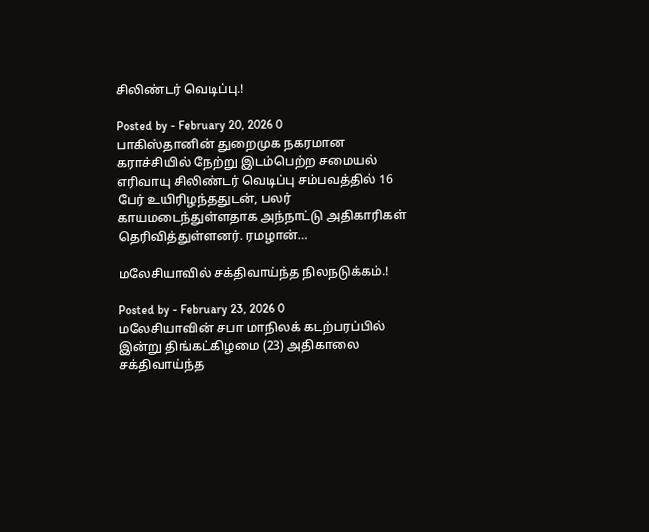சிலிண்டர் வெடிப்பு.!

Posted by - February 20, 2026 0
பாகிஸ்தானின் துறைமுக நகரமான கராச்சியில் நேற்று இடம்பெற்ற சமையல் எரிவாயு சிலிண்டர் வெடிப்பு சம்பவத்தில் 16 பேர் உயிரிழந்ததுடன், பலர் காயமடைந்துள்ளதாக அந்நாட்டு அதிகாரிகள் தெரிவித்துள்ளனர். ரமழான்…

மலேசியாவில் சக்திவாய்ந்த நிலநடுக்கம்.!

Posted by - February 23, 2026 0
மலேசியாவின் சபா மாநிலக் கடற்பரப்பில் இன்று திங்கட்கிழமை (23) அதிகாலை சக்திவாய்ந்த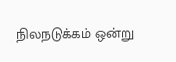நிலநடுக்கம் ஒன்று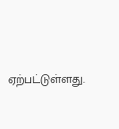ஏற்பட்டுள்ளது.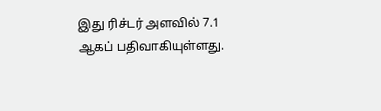இது ரிச்டர் அளவில் 7.1 ஆகப் பதிவாகியுள்ளது.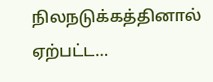நிலநடுக்கத்தினால் ஏற்பட்ட…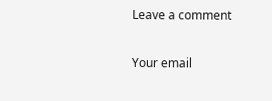Leave a comment

Your email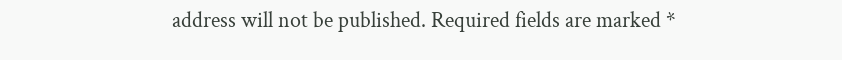address will not be published. Required fields are marked *